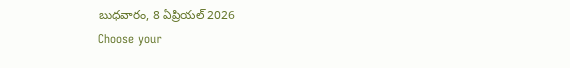బుధవారం, 8 ఏప్రియల్ 2026
Choose your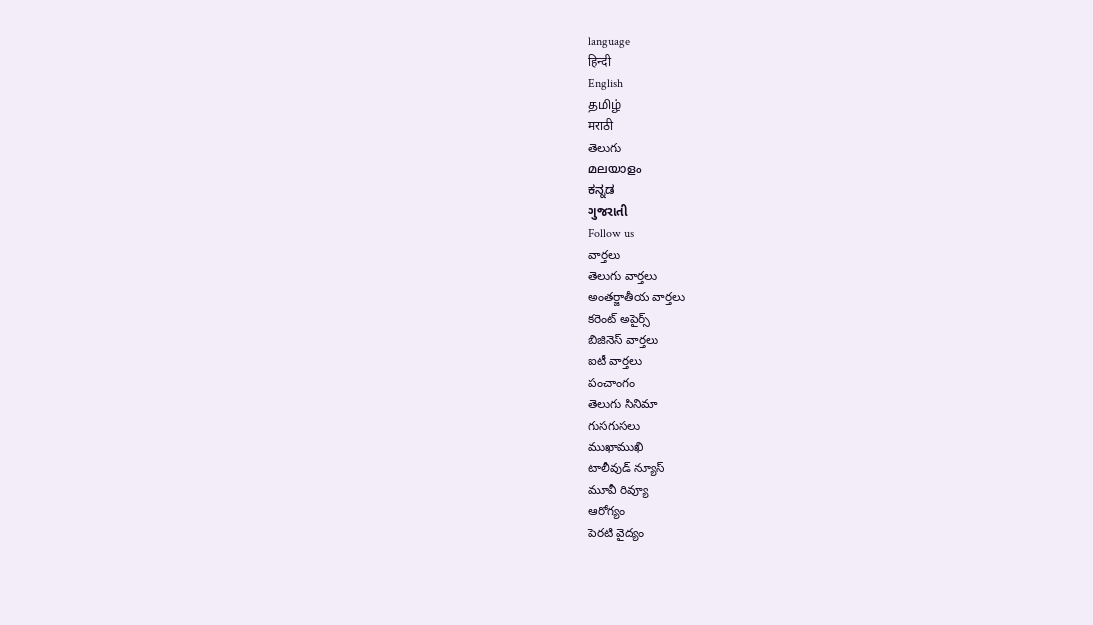language
हिन्दी
English
தமிழ்
मराठी
తెలుగు
മലയാളം
ಕನ್ನಡ
ગુજરાતી
Follow us
వార్తలు
తెలుగు వార్తలు
అంతర్జాతీయ వార్తలు
కరెంట్ అపైర్స్
బిజినెస్ వార్తలు
ఐటీ వార్తలు
పంచాంగం
తెలుగు సినిమా
గుసగుసలు
ముఖాముఖి
టాలీవుడ్ న్యూస్
మూవీ రివ్యూ
ఆరోగ్యం
పెరటి వైద్యం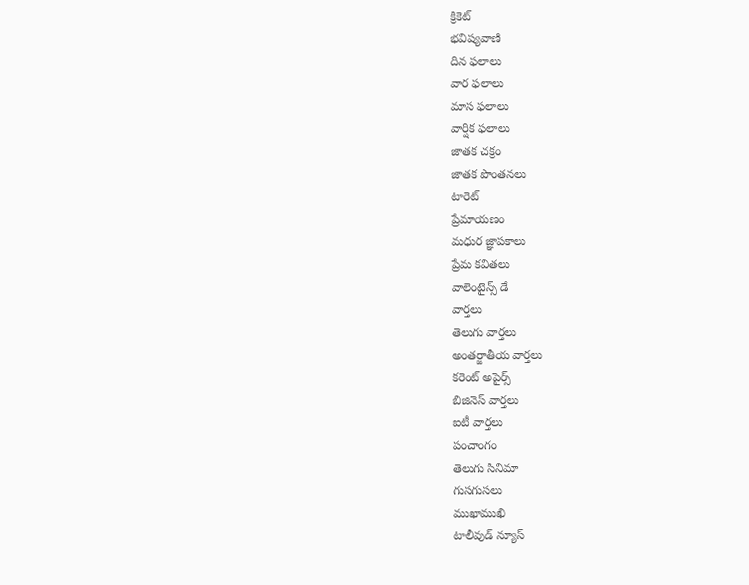క్రికెట్
భవిష్యవాణి
దిన ఫలాలు
వార ఫలాలు
మాస ఫలాలు
వార్షిక ఫలాలు
జాతక చక్రం
జాతక పొంతనలు
టారెట్
ప్రేమాయణం
మధుర జ్ఞాపకాలు
ప్రేమ కవితలు
వాలెంటైన్స్ డే
వార్తలు
తెలుగు వార్తలు
అంతర్జాతీయ వార్తలు
కరెంట్ అపైర్స్
బిజినెస్ వార్తలు
ఐటీ వార్తలు
పంచాంగం
తెలుగు సినిమా
గుసగుసలు
ముఖాముఖి
టాలీవుడ్ న్యూస్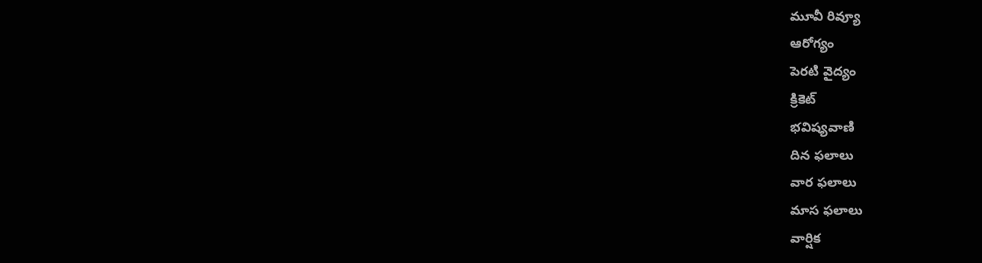మూవీ రివ్యూ
ఆరోగ్యం
పెరటి వైద్యం
క్రికెట్
భవిష్యవాణి
దిన ఫలాలు
వార ఫలాలు
మాస ఫలాలు
వార్షిక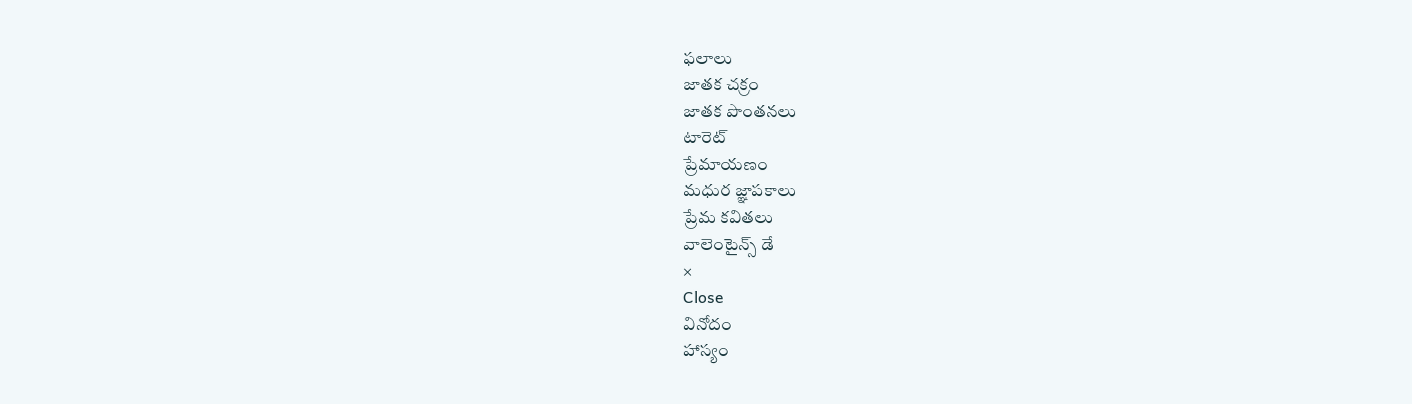ఫలాలు
జాతక చక్రం
జాతక పొంతనలు
టారెట్
ప్రేమాయణం
మధుర జ్ఞాపకాలు
ప్రేమ కవితలు
వాలెంటైన్స్ డే
×
Close
వినోదం
హాస్యం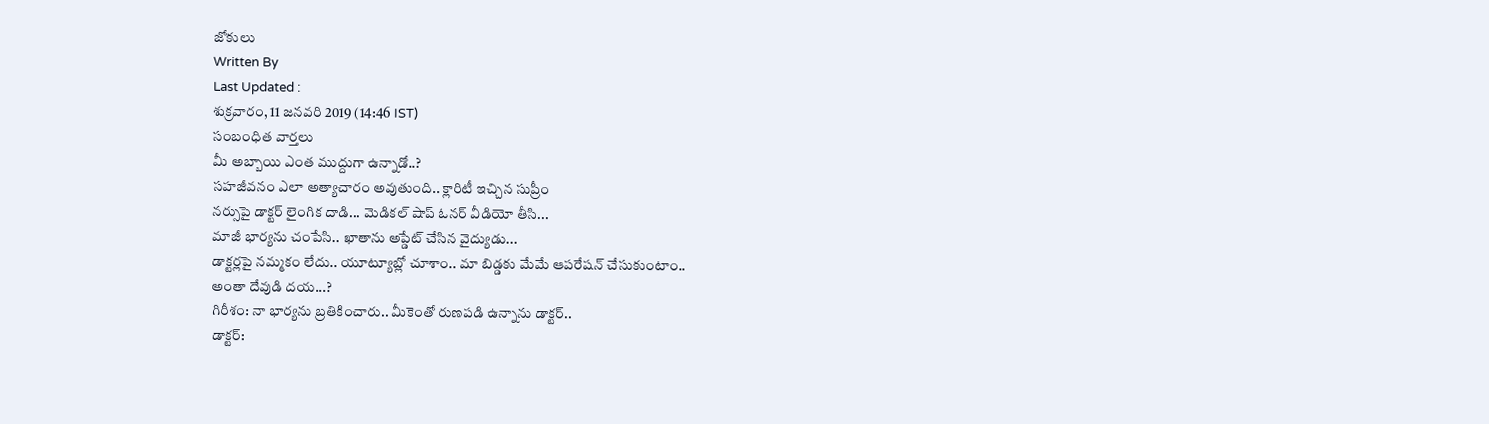జోకులు
Written By
Last Updated :
శుక్రవారం, 11 జనవరి 2019 (14:46 IST)
సంబంధిత వార్తలు
మీ అబ్బాయి ఎంత ముద్దుగా ఉన్నాడో..?
సహజీవనం ఎలా అత్యాచారం అవుతుంది.. క్లారిటీ ఇచ్చిన సుప్రీం
నర్సుపై డాక్టర్ లైంగిక దాడి... మెడికల్ షాప్ ఓనర్ వీడియో తీసి...
మాజీ భార్యను చంపేసి.. ఖాతాను అప్డేట్ చేసిన వైద్యుడు...
డాక్టర్లపై నమ్మకం లేదు.. యూట్యూబ్లో చూశాం.. మా బిడ్డకు మేమే ఆపరేషన్ చేసుకుంటాం..
అంతా దేవుడి దయ...?
గిరీశం: నా భార్యను బ్రతికించారు.. మీకెంతో రుణపడి ఉన్నాను డాక్టర్..
డాక్టర్: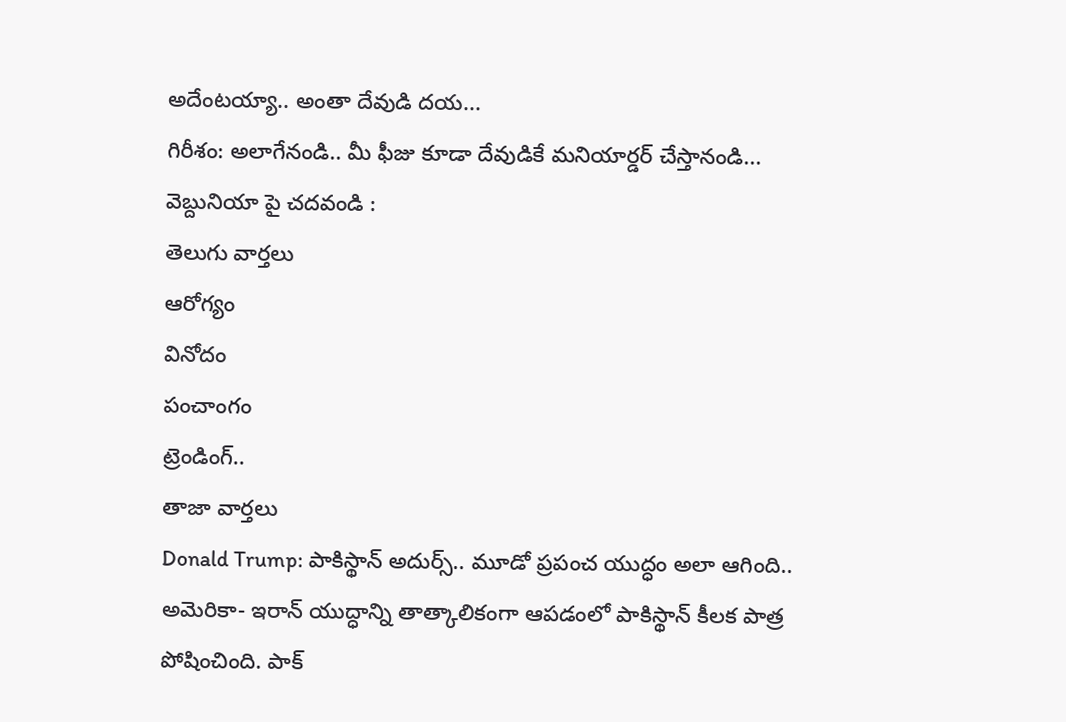అదేంటయ్యా.. అంతా దేవుడి దయ...
గిరీశం: అలాగేనండి.. మీ ఫీజు కూడా దేవుడికే మనియార్డర్ చేస్తానండి...
వెబ్దునియా పై చదవండి :
తెలుగు వార్తలు
ఆరోగ్యం
వినోదం
పంచాంగం
ట్రెండింగ్..
తాజా వార్తలు
Donald Trump: పాకిస్థాన్ అదుర్స్.. మూడో ప్రపంచ యుద్ధం అలా ఆగింది..
అమెరికా- ఇరాన్ యుద్ధాన్ని తాత్కాలికంగా ఆపడంలో పాకిస్థాన్ కీలక పాత్ర పోషించింది. పాక్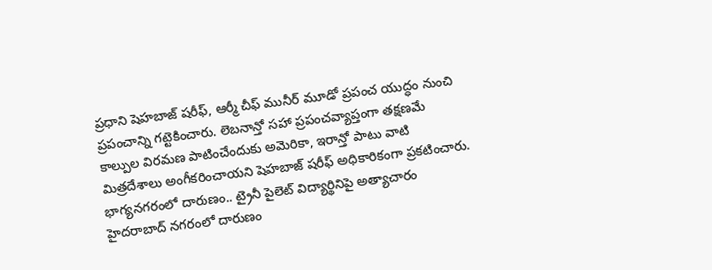ప్రధాని షెహబాజ్ షరీఫ్, ఆర్మీ చీఫ్ మునీర్ మూడో ప్రపంచ యుద్ధం నుంచి ప్రపంచాన్ని గట్టెకించారు. లెబనాన్తో సహా ప్రపంచవ్యాప్తంగా తక్షణమే కాల్పుల విరమణ పాటించేందుకు అమెరికా, ఇరాన్తో పాటు వాటి మిత్రదేశాలు అంగీకరించాయని షెహబాజ్ షరీఫ్ అధికారికంగా ప్రకటించారు.
భాగ్యనగరంలో దారుణం.. ట్రైనీ పైలెట్ విద్యార్థినిపై అత్యాచారం
హైదరాబాద్ నగరంలో దారుణం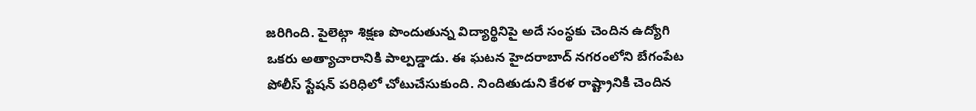జరిగింది. పైలెట్గా శిక్షణ పొందుతున్న విద్యార్థినిపై అదే సంస్థకు చెందిన ఉద్యోగి ఒకరు అత్యాచారానికి పాల్పడ్డాడు. ఈ ఘటన హైదరాబాద్ నగరంలోని బేగంపేట పోలీస్ స్టేషన్ పరిధిలో చోటుచేసుకుంది. నిందితుడుని కేరళ రాష్ట్రానికి చెందిన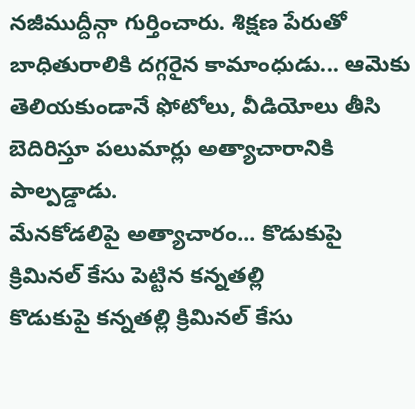నజీముద్దీన్గా గుర్తించారు. శిక్షణ పేరుతో బాధితురాలికి దగ్గరైన కామాంధుడు... ఆమెకు తెలియకుండానే ఫోటోలు, వీడియోలు తీసి బెదిరిస్తూ పలుమార్లు అత్యాచారానికి పాల్పడ్డాడు.
మేనకోడలిపై అత్యాచారం... కొడుకుపై క్రిమినల్ కేసు పెట్టిన కన్నతల్లి
కొడుకుపై కన్నతల్లి క్రిమినల్ కేసు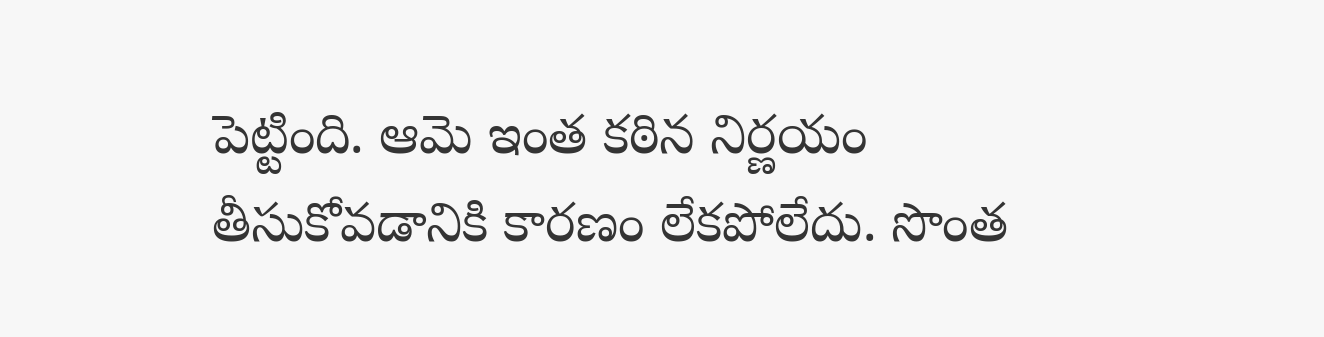పెట్టింది. ఆమె ఇంత కఠిన నిర్ణయం తీసుకోవడానికి కారణం లేకపోలేదు. సొంత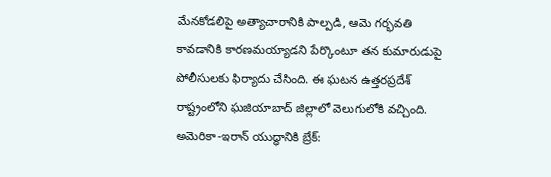మేనకోడలిపై అత్యాచారానికి పాల్పడి, ఆమె గర్భవతి కావడానికి కారణమయ్యాడని పేర్కొంటూ తన కుమారుడుపై పోలీసులకు ఫిర్యాదు చేసింది. ఈ ఘటన ఉత్తరప్రదేశ్ రాష్ట్రంలోని ఘజియాబాద్ జిల్లాలో వెలుగులోకి వచ్చింది.
అమెరికా-ఇరాన్ యుద్ధానికి బ్రేక్: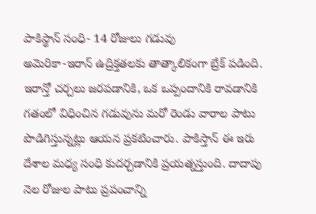పాకిస్థాన్ సంధి- 14 రోజులు గడువు
అమెరికా-ఇరాన్ ఉద్రిక్తతలకు తాత్కాలికంగా బ్రేక్ పడింది. ఇరాన్తో చర్చలు జరపడానికి, ఒక ఒప్పందానికి రావడానికి గతంలో విధించిన గడువును మరో రెండు వారాల పాటు పొడిగిస్తున్నట్లు ఆయన ప్రకటించారు. పాకిస్తాన్ ఈ ఇరు దేశాల మధ్య సంధి కుదర్చడానికి ప్రయత్నస్తుంది. దాదాపు నెల రోజుల పాటు ప్రపంచాన్ని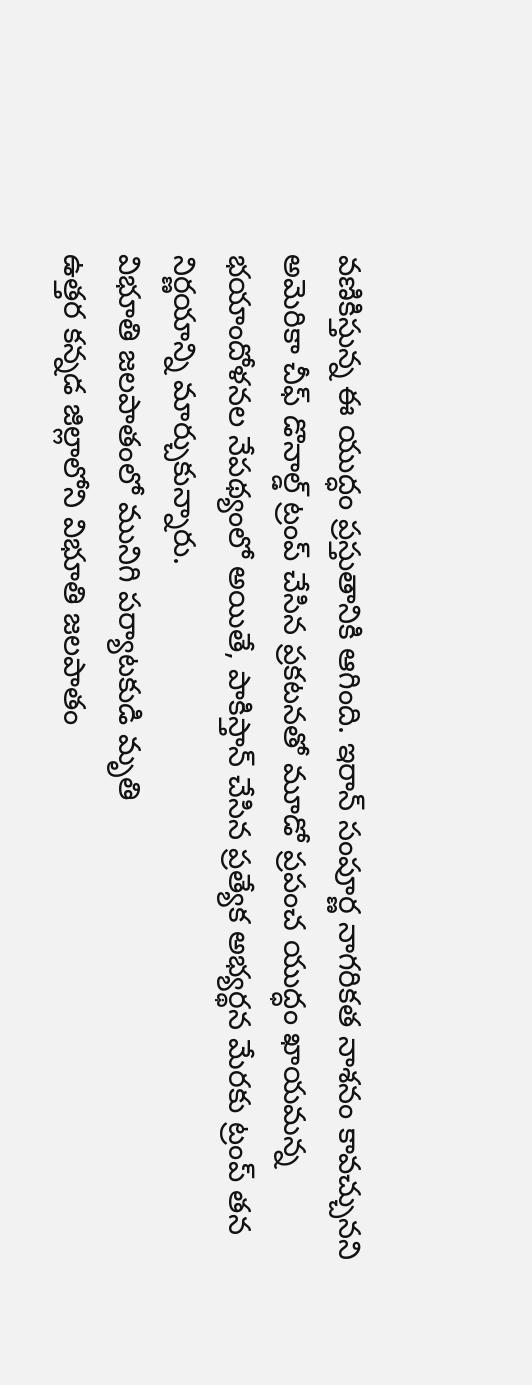వణికిస్తున్న ఈ యుద్ధం ప్రస్తుతానికి ఆగింది. ఇరాన్ సంపూర్ణ నాగరికత నాశనం కావచ్చునని అమెరికా చీఫ్ డొనాల్డ్ ట్రంప్ చేసిన ప్రకటనతో మూడో ప్రపంచ యుద్ధం ఖాయమన్న భయాందోళనల నేపథ్యంలో అయితే, పాకిస్తాన్ చేసిన ప్రత్యేక అభ్యర్థన మేరకు ట్రంప్ తన నిర్ణయాన్ని మార్చుకున్నారు.
విభూతి జలపాతంలో మునిగి పర్యాటకుడి మృతి
ఉత్తర కన్నడ జిల్లాలోని విభూతి జలపాతం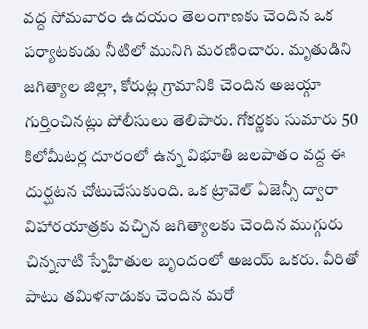వద్ద సోమవారం ఉదయం తెలంగాణకు చెందిన ఒక పర్యాటకుడు నీటిలో మునిగి మరణించారు. మృతుడిని జగిత్యాల జిల్లా, కోరుట్ల గ్రామానికి చెందిన అజయ్గా గుర్తించినట్లు పోలీసులు తెలిపారు. గోకర్ణకు సుమారు 50 కిలోమీటర్ల దూరంలో ఉన్న విభూతి జలపాతం వద్ద ఈ దుర్ఘటన చోటుచేసుకుంది. ఒక ట్రావెల్ ఏజెన్సీ ద్వారా విహారయాత్రకు వచ్చిన జగిత్యాలకు చెందిన ముగ్గురు చిన్ననాటి స్నేహితుల బృందంలో అజయ్ ఒకరు. వీరితో పాటు తమిళనాడుకు చెందిన మరో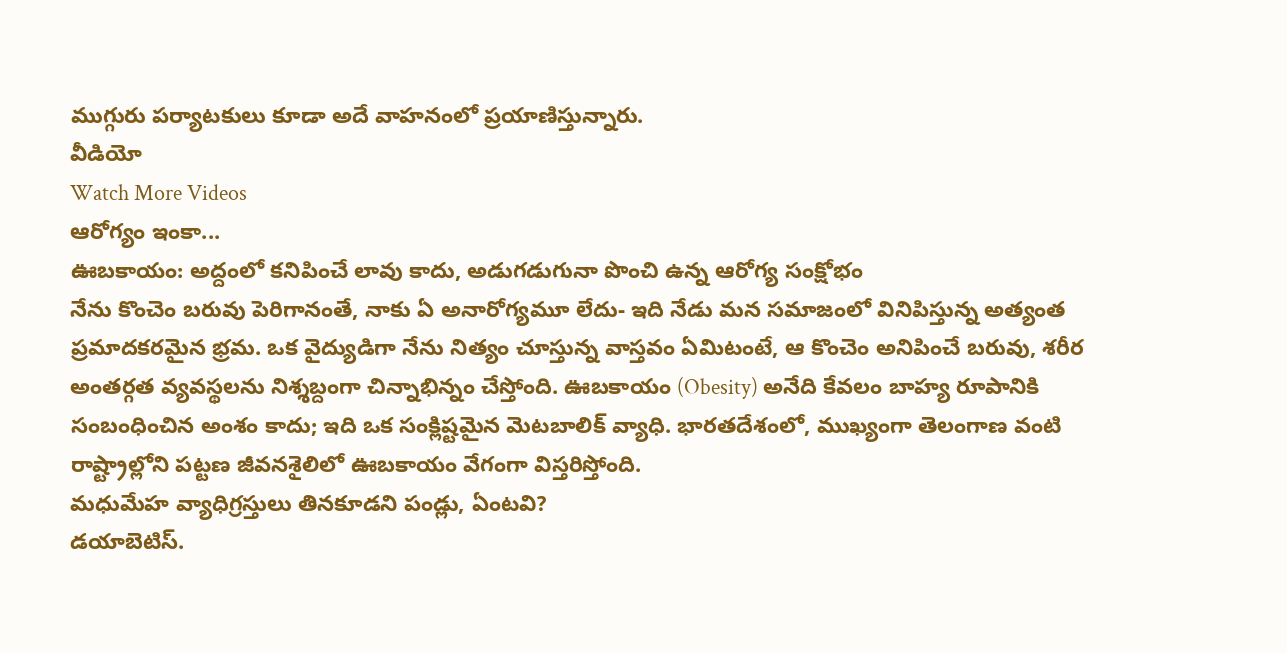ముగ్గురు పర్యాటకులు కూడా అదే వాహనంలో ప్రయాణిస్తున్నారు.
వీడియో
Watch More Videos
ఆరోగ్యం ఇంకా...
ఊబకాయం: అద్దంలో కనిపించే లావు కాదు, అడుగడుగునా పొంచి ఉన్న ఆరోగ్య సంక్షోభం
నేను కొంచెం బరువు పెరిగానంతే, నాకు ఏ అనారోగ్యమూ లేదు- ఇది నేడు మన సమాజంలో వినిపిస్తున్న అత్యంత ప్రమాదకరమైన భ్రమ. ఒక వైద్యుడిగా నేను నిత్యం చూస్తున్న వాస్తవం ఏమిటంటే, ఆ కొంచెం అనిపించే బరువు, శరీర అంతర్గత వ్యవస్థలను నిశ్శబ్దంగా చిన్నాభిన్నం చేస్తోంది. ఊబకాయం (Obesity) అనేది కేవలం బాహ్య రూపానికి సంబంధించిన అంశం కాదు; ఇది ఒక సంక్లిష్టమైన మెటబాలిక్ వ్యాధి. భారతదేశంలో, ముఖ్యంగా తెలంగాణ వంటి రాష్ట్రాల్లోని పట్టణ జీవనశైలిలో ఊబకాయం వేగంగా విస్తరిస్తోంది.
మధుమేహ వ్యాధిగ్రస్తులు తినకూడని పండ్లు, ఏంటవి?
డయాబెటిస్.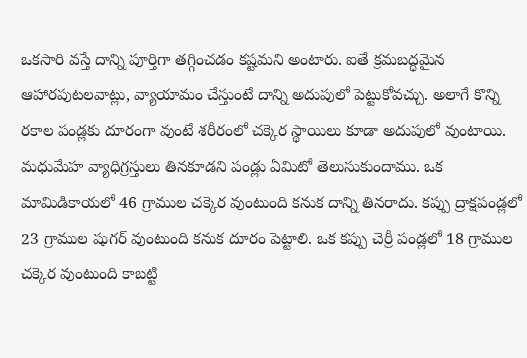ఒకసారి వస్తే దాన్ని పూర్తిగా తగ్గించడం కష్టమని అంటారు. ఐతే క్రమబద్ధమైన ఆహారపుటలవాట్లు, వ్యాయామం చేస్తుంటే దాన్ని అదుపులో పెట్టుకోవచ్చు. అలాగే కొన్ని రకాల పండ్లకు దూరంగా వుంటే శరీరంలో చక్కెర స్థాయిలు కూడా అదుపులో వుంటాయి. మధుమేహ వ్యాధిగ్రస్తులు తినకూడని పండ్లు ఏమిటో తెలుసుకుందాము. ఒక మామిడికాయలో 46 గ్రాముల చక్కెర వుంటుంది కనుక దాన్ని తినరాదు. కప్పు ద్రాక్షపండ్లలో 23 గ్రాముల షుగర్ వుంటుంది కనుక దూరం పెట్టాలి. ఒక కప్పు చెర్రీ పండ్లలో 18 గ్రాముల చక్కెర వుంటుంది కాబట్టి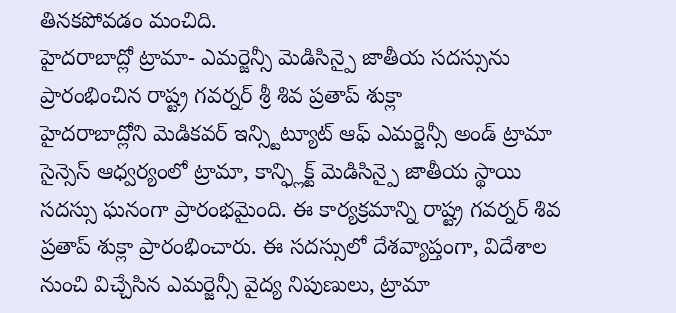తినకపోవడం మంచిది.
హైదరాబాద్లో ట్రామా- ఎమర్జెన్సీ మెడిసిన్పై జాతీయ సదస్సును ప్రారంభించిన రాష్ట్ర గవర్నర్ శ్రీ శివ ప్రతాప్ శుక్లా
హైదరాబాద్లోని మెడికవర్ ఇన్స్టిట్యూట్ ఆఫ్ ఎమర్జెన్సీ అండ్ ట్రామా సైన్సెస్ ఆధ్వర్యంలో ట్రామా, కాన్ఫ్లిక్ట్ మెడిసిన్పై జాతీయ స్థాయి సదస్సు ఘనంగా ప్రారంభమైంది. ఈ కార్యక్రమాన్ని రాష్ట్ర గవర్నర్ శివ ప్రతాప్ శుక్లా ప్రారంభించారు. ఈ సదస్సులో దేశవ్యాప్తంగా, విదేశాల నుంచి విచ్చేసిన ఎమర్జెన్సీ వైద్య నిపుణులు, ట్రామా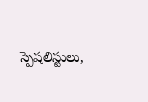స్పెషలిస్టులు,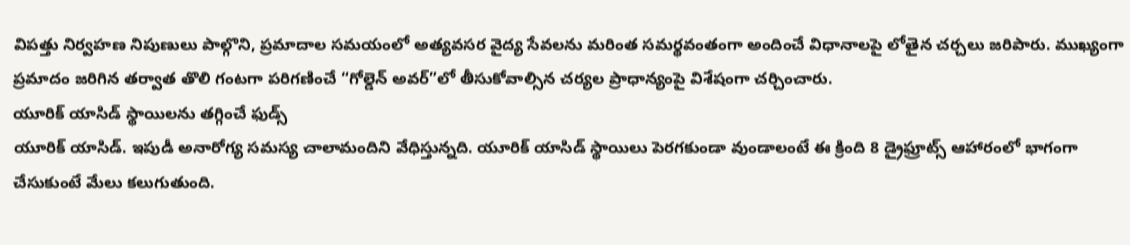విపత్తు నిర్వహణ నిపుణులు పాల్గొని, ప్రమాదాల సమయంలో అత్యవసర వైద్య సేవలను మరింత సమర్థవంతంగా అందించే విధానాలపై లోతైన చర్చలు జరిపారు. ముఖ్యంగా ప్రమాదం జరిగిన తర్వాత తొలి గంటగా పరిగణించే “గోల్డెన్ అవర్”లో తీసుకోవాల్సిన చర్యల ప్రాధాన్యంపై విశేషంగా చర్చించారు.
యూరిక్ యాసిడ్ స్థాయిలను తగ్గించే ఫుడ్స్
యూరిక్ యాసిడ్. ఇపుడీ అనారోగ్య సమస్య చాలామందిని వేధిస్తున్నది. యూరిక్ యాసిడ్ స్థాయిలు పెరగకుండా వుండాలంటే ఈ క్రింది 8 డ్రైఫ్రూట్స్ ఆహారంలో భాగంగా చేసుకుంటే మేలు కలుగుతుంది.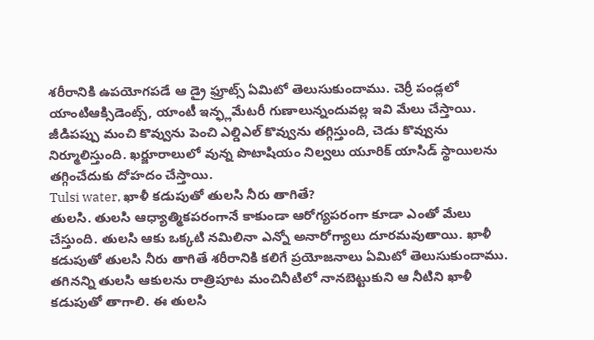శరీరానికి ఉపయోగపడే ఆ డ్రై ఫ్రూట్స్ ఏమిటో తెలుసుకుందాము. చెర్రీ పండ్లలో యాంటిఆక్సిడెంట్స్, యాంటీ ఇన్ఫ్లమేటరీ గుణాలున్నందువల్ల ఇవి మేలు చేస్తాయి. జీడిపప్పు మంచి కొవ్వును పెంచి ఎల్డిఎల్ కొవ్వును తగ్గిస్తుంది, చెడు కొవ్వును నిర్మూలిస్తుంది. ఖర్జూరాలులో వున్న పొటాషియం నిల్వలు యూరిక్ యాసిడ్ స్థాయిలను తగ్గించేదుకు దోహదం చేస్తాయి.
Tulsi water, ఖాళీ కడుపుతో తులసి నీరు తాగితే?
తులసి. తులసి ఆధ్యాత్మికపరంగానే కాకుండా ఆరోగ్యపరంగా కూడా ఎంతో మేలు చేస్తుంది. తులసి ఆకు ఒక్కటి నమిలినా ఎన్నో అనారోగ్యాలు దూరమవుతాయి. ఖాళీ కడుపుతో తులసి నీరు తాగితే శరీరానికి కలిగే ప్రయోజనాలు ఏమిటో తెలుసుకుందాము. తగినన్ని తులసి ఆకులను రాత్రిపూట మంచినీటిలో నానబెట్టుకుని ఆ నీటిని ఖాళీ కడుపుతో తాగాలి. ఈ తులసి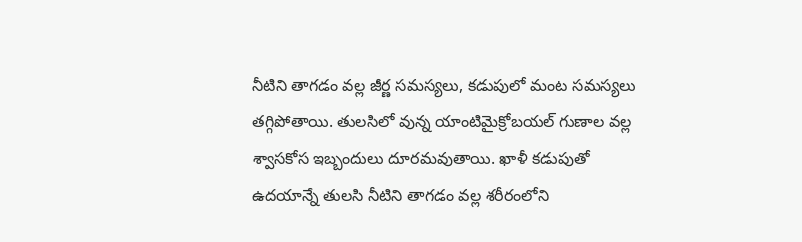నీటిని తాగడం వల్ల జీర్ణ సమస్యలు, కడుపులో మంట సమస్యలు తగ్గిపోతాయి. తులసిలో వున్న యాంటిమైక్రోబయల్ గుణాల వల్ల శ్వాసకోస ఇబ్బందులు దూరమవుతాయి. ఖాళీ కడుపుతో ఉదయాన్నే తులసి నీటిని తాగడం వల్ల శరీరంలోని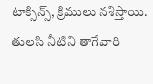టాక్సిన్స్, క్రిములు నశిస్తాయి. తులసి నీటిని తాగేవారి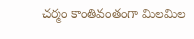చర్మం కాంతివంతంగా మిలమిల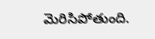మెరిసిపోతుంది.